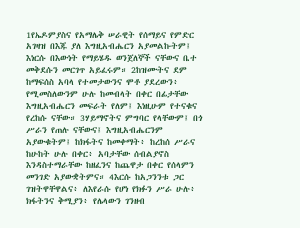1የኤዶምያስና የአማሌቅ ሠራዊት የሰማይና የምድር አገዛዝ በእጁ ያለ እግዚአብሔርን አያመልኩትም፤ እነርሱ በእውነት የማይሄዱ ወንጀለኞች ናቸውና ቤተ መቅደሱን መርገጥ አይፈሩም። 2ከዝሙትና ደም ከማፍሰስ አባላ የተመታውንና ሞቶ ያደረውን፥ የሚመስለውንም ሁሉ ከመብላት በቀር በፊታቸው እግዚአብሔርን መፍራት የለም፤ እነዚሁም የተናቁና የረከሱ ናቸው። 3ሃይማኖትና ምግባር የላቸውም፤ በጎ ሥራን የጠሉ ናቸውና፤ እግዚአብሔርንም አያውቁትም፤ ከክፋትና ከመቀማት፥ ከረከሰ ሥራና ከሁከት ሁሉ በቀር፥ አባታቸው ሰብልያኖስ እንዳስተማራቸው ከዘፈንና ከጨዋታ በቀር የሰላምን መንገድ አያውቋትምና። 4እርሱ ከአጋንንቱ ጋር ገዝትዋቸዋልና፥ ለእየራሱ የሆነ የክፉን ሥራ ሁሉ፥ ክፋትንና ቅሚያን፥ የሌላውን ገንዘብ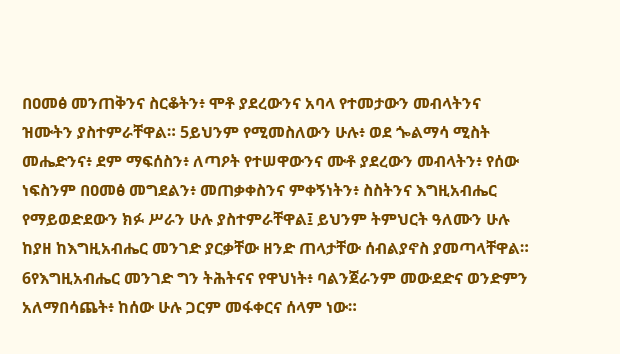በዐመፅ መንጠቅንና ስርቆትን፥ ሞቶ ያደረውንና አባላ የተመታውን መብላትንና ዝሙትን ያስተምራቸዋል። 5ይህንም የሚመስለውን ሁሉ፥ ወደ ጐልማሳ ሚስት መሔድንና፥ ደም ማፍሰስን፥ ለጣዖት የተሠዋውንና ሙቶ ያደረውን መብላትን፥ የሰው ነፍስንም በዐመፅ መግደልን፥ መጠቃቀስንና ምቀኝነትን፥ ስስትንና እግዚአብሔር የማይወድደውን ክፉ ሥራን ሁሉ ያስተምራቸዋል፤ ይህንም ትምህርት ዓለሙን ሁሉ ከያዘ ከእግዚአብሔር መንገድ ያርቃቸው ዘንድ ጠላታቸው ሰብልያኖስ ያመጣላቸዋል። 6የእግዚአብሔር መንገድ ግን ትሕትናና የዋህነት፥ ባልንጀራንም መውደድና ወንድምን አለማበሳጨት፥ ከሰው ሁሉ ጋርም መፋቀርና ሰላም ነው።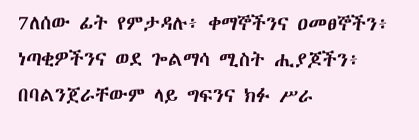7ለሰው ፊት የምታዳሉ፥ ቀማኞችንና ዐመፀኞችን፥ ነጣቂዎችንና ወደ ጐልማሳ ሚስት ሒያጆችን፥ በባልንጀራቸውም ላይ ግፍንና ክፉ ሥራ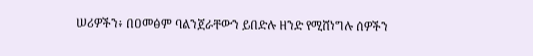ሠሪዎችን፥ በዐመፅም ባልንጀራቸውን ይበድሉ ዘንድ የሚሸነግሉ ሰዎችን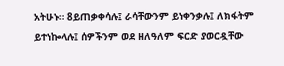አትሁኑ። 8ይጠቃቀሳሉ፤ ራሳቸውንም ይነቀንቃሉ፤ ለክፋትም ይተነኰላሉ፤ ሰዎችንም ወደ ዘለዓለም ፍርድ ያወርዷቸው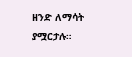ዘንድ ለማሳት ያሟርታሉ።